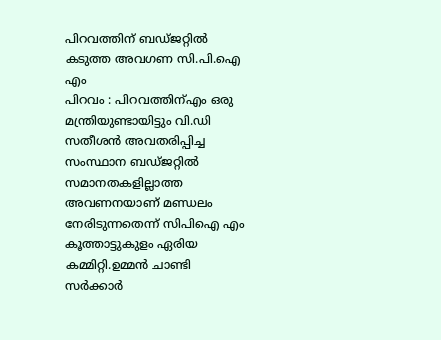പിറവത്തിന് ബഡ്ജറ്റിൽ കടുത്ത അവഗണ സി.പി.ഐ എം
പിറവം : പിറവത്തിന്എം ഒരു മന്ത്രിയുണ്ടായിട്ടും വി.ഡി സതീശൻ അവതരിപ്പിച്ച സംസ്ഥാന ബഡ്ജറ്റിൽ സമാനതകളില്ലാത്ത അവണനയാണ് മണ്ഡലം നേരിടുന്നതെന്ന് സിപിഐ എം കൂത്താട്ടുകുളം ഏരിയ കമ്മിറ്റി.ഉമ്മൻ ചാണ്ടി സർക്കാർ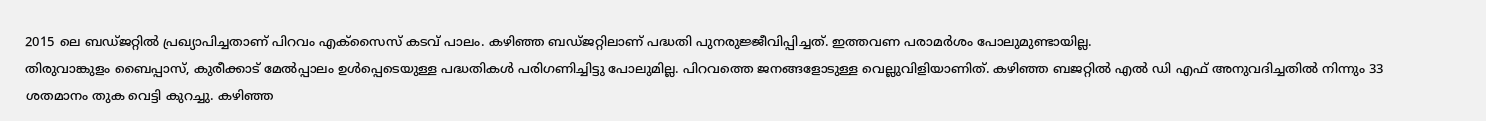2015 ലെ ബഡ്ജറ്റിൽ പ്രഖ്യാപിച്ചതാണ് പിറവം എക്സൈസ് കടവ് പാലം. കഴിഞ്ഞ ബഡ്ജറ്റിലാണ് പദ്ധതി പുനരുജ്ജീവിപ്പിച്ചത്. ഇത്തവണ പരാമർശം പോലുമുണ്ടായില്ല.
തിരുവാങ്കുളം ബൈപ്പാസ്, കുരീക്കാട് മേൽപ്പാലം ഉൾപ്പെടെയുള്ള പദ്ധതികൾ പരിഗണിച്ചിട്ടു പോലുമില്ല. പിറവത്തെ ജനങ്ങളോടുള്ള വെല്ലുവിളിയാണിത്. കഴിഞ്ഞ ബജറ്റിൽ എൽ ഡി എഫ് അനുവദിച്ചതിൽ നിന്നും 33 ശതമാനം തുക വെട്ടി കുറച്ചു. കഴിഞ്ഞ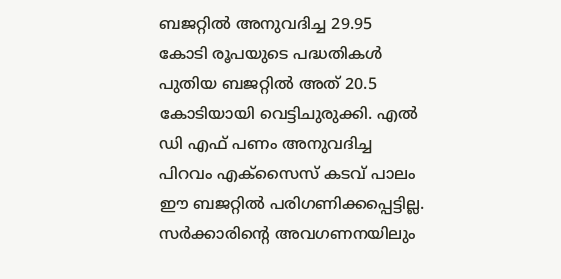ബജറ്റിൽ അനുവദിച്ച 29.95 കോടി രൂപയുടെ പദ്ധതികൾ പുതിയ ബജറ്റിൽ അത് 20.5 കോടിയായി വെട്ടിചുരുക്കി. എൽ ഡി എഫ് പണം അനുവദിച്ച പിറവം എക്സൈസ് കടവ് പാലം ഈ ബജറ്റിൽ പരിഗണിക്കപ്പെട്ടില്ല. സർക്കാരിന്റെ അവഗണനയിലും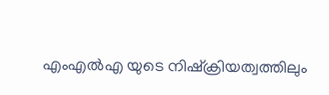എംഎൽഎ യുടെ നിഷ്ക്രിയത്വത്തിലും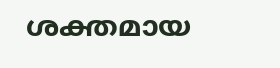ശക്തമായ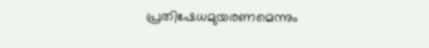പ്രതിഷേധമുയരണമെന്നും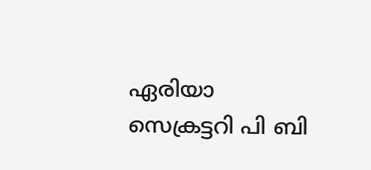ഏരിയാ സെക്രട്ടറി പി ബി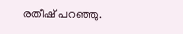രതീഷ് പറഞ്ഞു.